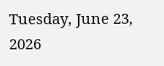Tuesday, June 23, 2026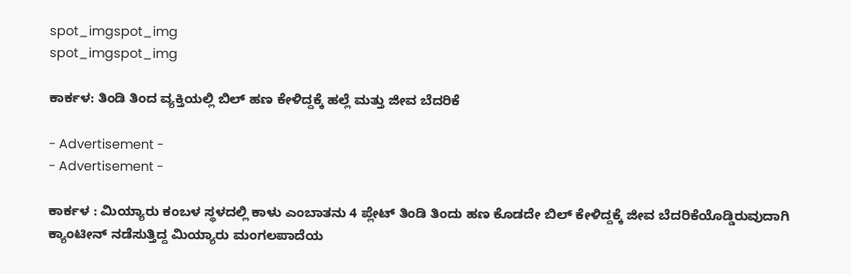spot_imgspot_img
spot_imgspot_img

ಕಾರ್ಕಳ: ತಿಂಡಿ ತಿಂದ ವ್ಯಕ್ತಿಯಲ್ಲಿ ಬಿಲ್ ಹಣ ಕೇಳಿದ್ದಕ್ಕೆ ಹಲ್ಲೆ ಮತ್ತು ಜೀವ ಬೆದರಿಕೆ

- Advertisement -
- Advertisement -

ಕಾರ್ಕಳ : ಮಿಯ್ಯಾರು ಕಂಬಳ ಸ್ಥಳದಲ್ಲಿ ಕಾಳು ಎಂಬಾತನು 4 ಪ್ಲೇಟ್‌ ತಿಂಡಿ ತಿಂದು ಹಣ ಕೊಡದೇ ಬಿಲ್‌ ಕೇಳಿದ್ದಕ್ಕೆ ಜೀವ ಬೆದರಿಕೆಯೊಡ್ಡಿರುವುದಾಗಿ ಕ್ಯಾಂಟೀನ್‌ ನಡೆಸುತ್ತಿದ್ದ ಮಿಯ್ಯಾರು ಮಂಗಲಪಾದೆಯ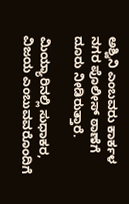ಅಶ್ವಿನಿ ಎಂಬವರು ಕಾರ್ಕಳ ನಗರ ಪೊಲೀಸ್‌ ಠಾಣೆಗೆ ದೂರು ನೀಡಿರುತ್ತಾರೆ.

ಮಿಯ್ಯಾರಿನಲ್ಲಿ ಸುಧಾಕರ, ವಿಜಯ ಎಂಬುವವರೊಂದಿಗೆ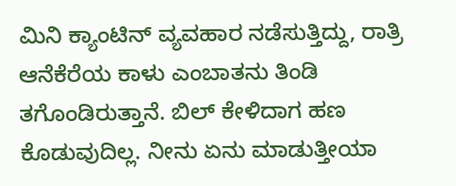ಮಿನಿ ಕ್ಯಾಂಟಿನ್‌ ವ್ಯವಹಾರ ನಡೆಸುತ್ತಿದ್ದು, ರಾತ್ರಿ ಆನೆಕೆರೆಯ ಕಾಳು ಎಂಬಾತನು ತಿಂಡಿ ತಗೊಂಡಿರುತ್ತಾನೆ. ಬಿಲ್‌ ಕೇಳಿದಾಗ ಹಣ ಕೊಡುವುದಿಲ್ಲ. ನೀನು ಏನು ಮಾಡುತ್ತೀಯಾ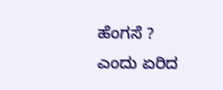ಹೆಂಗಸೆ ? ಎಂದು ಏರಿದ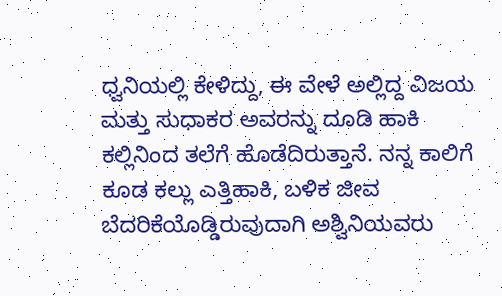ಧ್ವನಿಯಲ್ಲಿ ಕೇಳಿದ್ದು, ಈ ವೇಳೆ ಅಲ್ಲಿದ್ದ ವಿಜಯ ಮತ್ತು ಸುಧಾಕರ ಅವರನ್ನು ದೂಡಿ ಹಾಕಿ ಕಲ್ಲಿನಿಂದ ತಲೆಗೆ ಹೊಡೆದಿರುತ್ತಾನೆ. ನನ್ನ ಕಾಲಿಗೆ ಕೂಡ ಕಲ್ಲು ಎತ್ತಿಹಾಕಿ, ಬಳಿಕ ಜೀವ ಬೆದರಿಕೆಯೊಡ್ಡಿರುವುದಾಗಿ ಅಶ್ವಿನಿಯವರು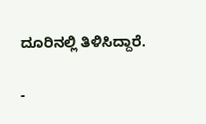ದೂರಿನಲ್ಲಿ ತಿಳಿಸಿದ್ದಾರೆ.

-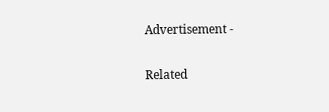Advertisement -

Related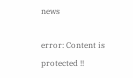news

error: Content is protected !!